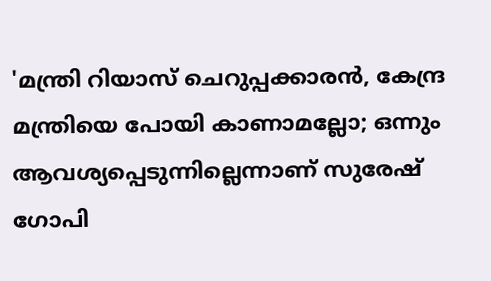'മന്ത്രി റിയാസ് ചെറുപ്പക്കാരന്‍, കേന്ദ്ര മന്ത്രിയെ പോയി കാണാമല്ലോ; ഒന്നും ആവശ്യപ്പെടുന്നില്ലെന്നാണ് സുരേഷ് ഗോപി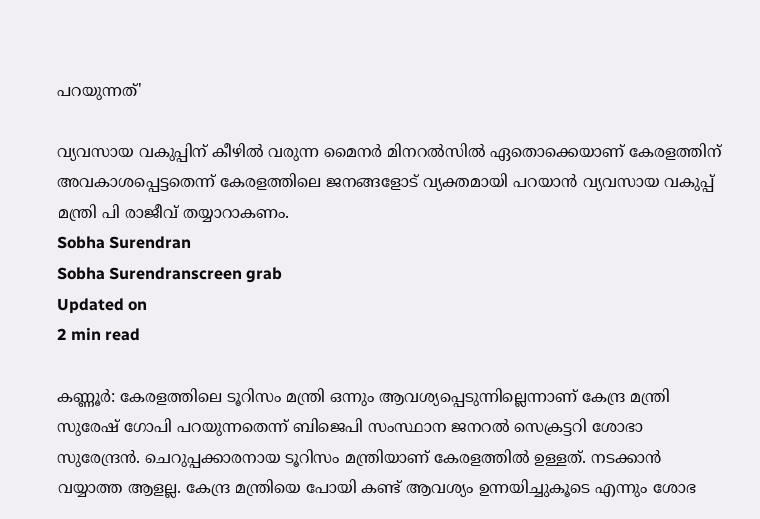പറയുന്നത്'

വ്യവസായ വകുപ്പിന് കീഴില്‍ വരുന്ന മൈനര്‍ മിനറല്‍സില്‍ ഏതൊക്കെയാണ് കേരളത്തിന് അവകാശപ്പെട്ടതെന്ന് കേരളത്തിലെ ജനങ്ങളോട് വ്യക്തമായി പറയാന്‍ വ്യവസായ വകുപ്പ് മന്ത്രി പി രാജീവ് തയ്യാറാകണം.
Sobha Surendran
Sobha Surendranscreen grab
Updated on
2 min read

കണ്ണൂര്‍: കേരളത്തിലെ ടൂറിസം മന്ത്രി ഒന്നും ആവശ്യപ്പെടുന്നില്ലെന്നാണ് കേന്ദ്ര മന്ത്രി സുരേഷ് ഗോപി പറയുന്നതെന്ന് ബിജെപി സംസ്ഥാന ജനറല്‍ സെക്രട്ടറി ശോഭാ സുരേന്ദ്രന്‍. ചെറുപ്പക്കാരനായ ടൂറിസം മന്ത്രിയാണ് കേരളത്തില്‍ ഉള്ളത്. നടക്കാന്‍ വയ്യാത്ത ആളല്ല. കേന്ദ്ര മന്ത്രിയെ പോയി കണ്ട് ആവശ്യം ഉന്നയിച്ചുകൂടെ എന്നും ശോഭ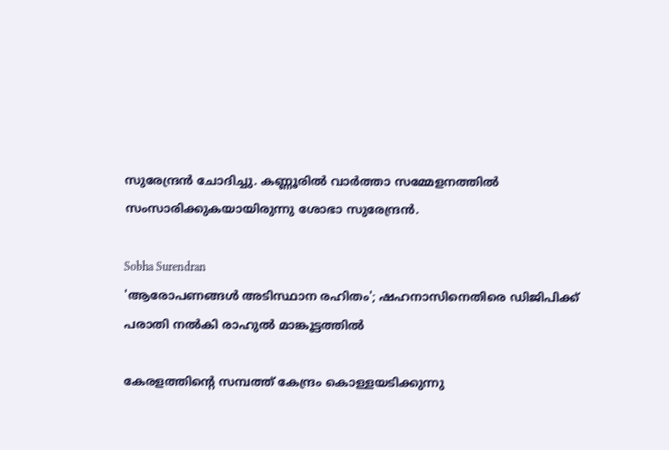സുരേന്ദ്രന്‍ ചോദിച്ചു. കണ്ണൂരില്‍ വാര്‍ത്താ സമ്മേളനത്തില്‍ സംസാരിക്കുകയായിരുന്നു ശോഭാ സുരേന്ദ്രന്‍.

Sobha Surendran
'ആരോപണങ്ങള്‍ അടിസ്ഥാന രഹിതം'; ഷഹനാസിനെതിരെ ഡിജിപിക്ക് പരാതി നല്‍കി രാഹുല്‍ മാങ്കൂട്ടത്തില്‍

കേരളത്തിന്റെ സമ്പത്ത് കേന്ദ്രം കൊള്ളയടിക്കുന്നു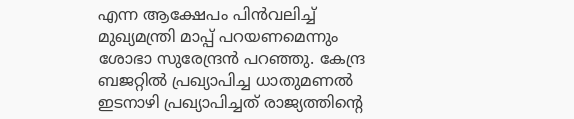എന്ന ആക്ഷേപം പിന്‍വലിച്ച് മുഖ്യമന്ത്രി മാപ്പ് പറയണമെന്നും ശോഭാ സുരേന്ദ്രന്‍ പറഞ്ഞു. കേന്ദ്ര ബജറ്റില്‍ പ്രഖ്യാപിച്ച ധാതുമണല്‍ ഇടനാഴി പ്രഖ്യാപിച്ചത് രാജ്യത്തിന്റെ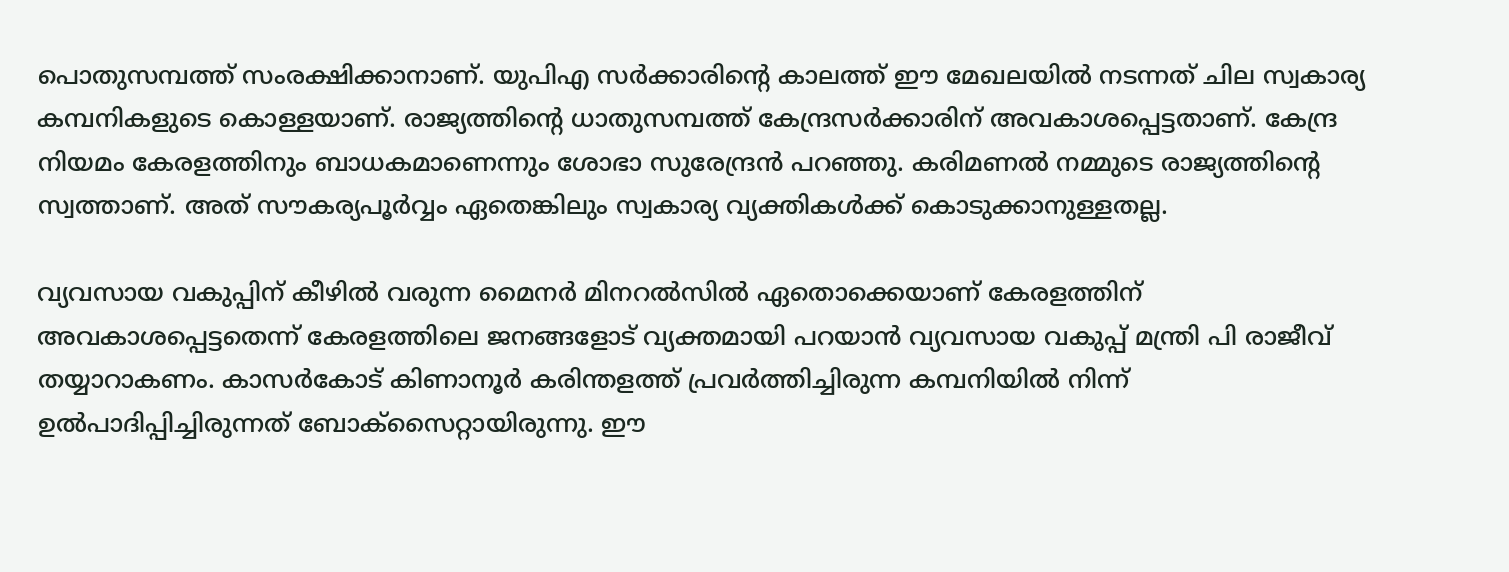പൊതുസമ്പത്ത് സംരക്ഷിക്കാനാണ്. യുപിഎ സര്‍ക്കാരിന്റെ കാലത്ത് ഈ മേഖലയില്‍ നടന്നത് ചില സ്വകാര്യ കമ്പനികളുടെ കൊള്ളയാണ്. രാജ്യത്തിന്റെ ധാതുസമ്പത്ത് കേന്ദ്രസര്‍ക്കാരിന് അവകാശപ്പെട്ടതാണ്. കേന്ദ്ര നിയമം കേരളത്തിനും ബാധകമാണെന്നും ശോഭാ സുരേന്ദ്രന്‍ പറഞ്ഞു. കരിമണല്‍ നമ്മുടെ രാജ്യത്തിന്റെ സ്വത്താണ്. അത് സൗകര്യപൂര്‍വ്വം ഏതെങ്കിലും സ്വകാര്യ വ്യക്തികള്‍ക്ക് കൊടുക്കാനുള്ളതല്ല.

വ്യവസായ വകുപ്പിന് കീഴില്‍ വരുന്ന മൈനര്‍ മിനറല്‍സില്‍ ഏതൊക്കെയാണ് കേരളത്തിന് അവകാശപ്പെട്ടതെന്ന് കേരളത്തിലെ ജനങ്ങളോട് വ്യക്തമായി പറയാന്‍ വ്യവസായ വകുപ്പ് മന്ത്രി പി രാജീവ് തയ്യാറാകണം. കാസര്‍കോട് കിണാനൂര്‍ കരിന്തളത്ത് പ്രവര്‍ത്തിച്ചിരുന്ന കമ്പനിയില്‍ നിന്ന് ഉല്‍പാദിപ്പിച്ചിരുന്നത് ബോക്സൈറ്റായിരുന്നു. ഈ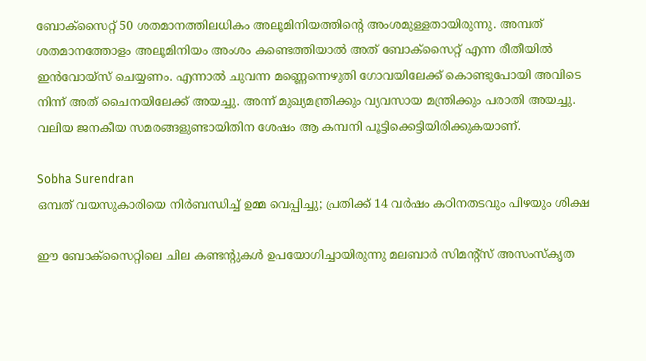ബോക്സൈറ്റ് 50 ശതമാനത്തിലധികം അലൂമിനിയത്തിന്റെ അംശമുള്ളതായിരുന്നു. അമ്പത് ശതമാനത്തോളം അലൂമിനിയം അംശം കണ്ടെത്തിയാല്‍ അത് ബോക്സൈറ്റ് എന്ന രീതീയില്‍ ഇന്‍വോയ്സ് ചെയ്യണം. എന്നാല്‍ ചുവന്ന മണ്ണെന്നെഴുതി ഗോവയിലേക്ക് കൊണ്ടുപോയി അവിടെ നിന്ന് അത് ചൈനയിലേക്ക് അയച്ചു. അന്ന് മുഖ്യമന്ത്രിക്കും വ്യവസായ മന്ത്രിക്കും പരാതി അയച്ചു. വലിയ ജനകീയ സമരങ്ങളുണ്ടായിതിന ശേഷം ആ കമ്പനി പൂട്ടിക്കെട്ടിയിരിക്കുകയാണ്.

Sobha Surendran
ഒമ്പത് വയസുകാരിയെ നിര്‍ബന്ധിച്ച് ഉമ്മ വെപ്പിച്ചു; പ്രതിക്ക് 14 വര്‍ഷം കഠിനതടവും പിഴയും ശിക്ഷ

ഈ ബോക്സൈറ്റിലെ ചില കണ്ടന്റുകള്‍ ഉപയോഗിച്ചായിരുന്നു മലബാര്‍ സിമന്റ്സ് അസംസ്‌കൃത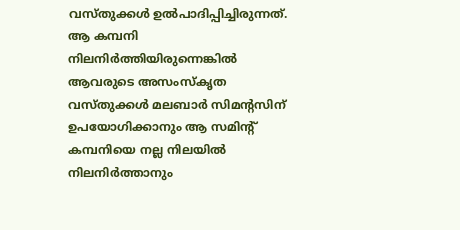വസ്തുക്കള്‍ ഉല്‍പാദിപ്പിച്ചിരുന്നത്. ആ കമ്പനി നിലനിര്‍ത്തിയിരുന്നെങ്കില്‍ ആവരുടെ അസംസ്‌കൃത വസ്തുക്കള്‍ മലബാര്‍ സിമന്റസിന് ഉപയോഗിക്കാനും ആ സമിന്റ് കമ്പനിയെ നല്ല നിലയില്‍ നിലനിര്‍ത്താനും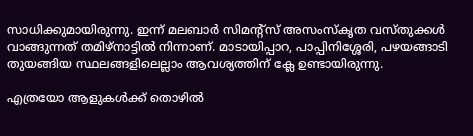സാധിക്കുമായിരുന്നു. ഇന്ന് മലബാര്‍ സിമന്റ്സ് അസംസ്‌കൃത വസ്തുക്കള്‍ വാങ്ങുന്നത് തമിഴ്നാട്ടില്‍ നിന്നാണ്. മാടായിപ്പാറ, പാപ്പിനിശ്ശേരി, പഴയങ്ങാടി തുയങ്ങിയ സ്ഥലങ്ങളിലെല്ലാം ആവശ്യത്തിന് ക്ലേ ഉണ്ടായിരുന്നു.

എത്രയോ ആളുകള്‍ക്ക് തൊഴില്‍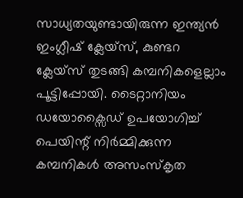സാധ്യതയുണ്ടായിരുന്ന ഇന്ത്യന്‍ ഇംഗ്ലീഷ് ക്ലേയ്സ്, കുണ്ടറ ക്ലേയ്സ് തുടങ്ങി കമ്പനികളെല്ലാം പൂട്ടിപ്പോയി. ടൈറ്റാനിയം ഡയോക്സൈഡ് ഉപയോഗിച്ച് പെയിന്റ് നിര്‍മ്മിക്കുന്ന കമ്പനികള്‍ അസംസ്‌കൃത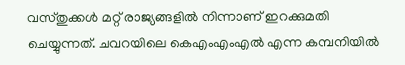വസ്തുക്കള്‍ മറ്റ് രാജ്യങ്ങളില്‍ നിന്നാണ് ഇറക്കുമതി ചെയ്യുന്നത്. ചവറയിലെ കെഎംഎംഎല്‍ എന്ന കമ്പനിയില്‍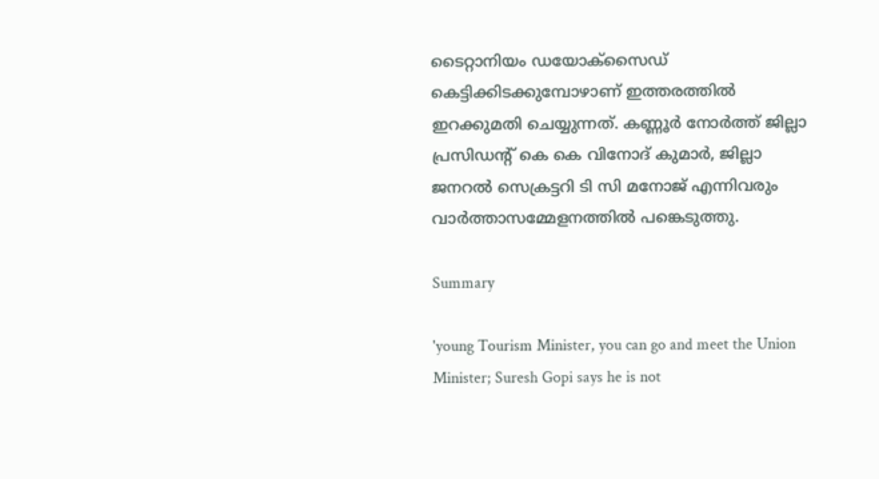ടൈറ്റാനിയം ഡയോക്സൈഡ് കെട്ടിക്കിടക്കുമ്പോഴാണ് ഇത്തരത്തില്‍ ഇറക്കുമതി ചെയ്യുന്നത്. കണ്ണൂര്‍ നോര്‍ത്ത് ജില്ലാ പ്രസിഡന്റ് കെ കെ വിനോദ് കുമാര്‍, ജില്ലാ ജനറല്‍ സെക്രട്ടറി ടി സി മനോജ് എന്നിവരും വാര്‍ത്താസമ്മേളനത്തില്‍ പങ്കെടുത്തു.

Summary

'young Tourism Minister, you can go and meet the Union Minister; Suresh Gopi says he is not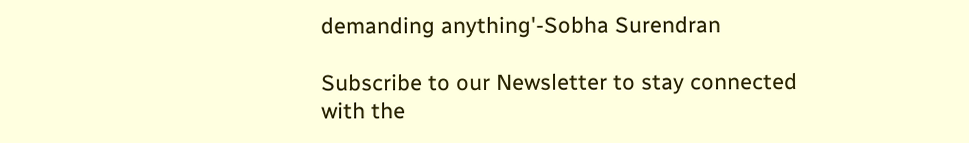demanding anything'-Sobha Surendran

Subscribe to our Newsletter to stay connected with the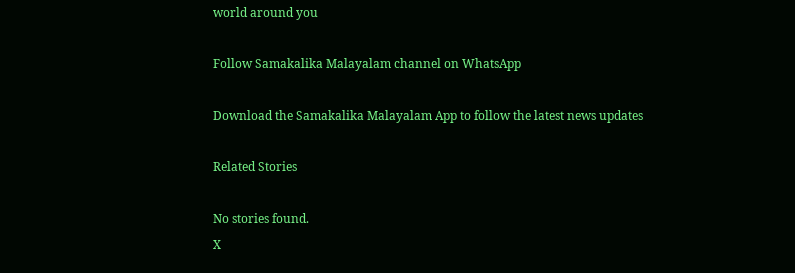world around you

Follow Samakalika Malayalam channel on WhatsApp

Download the Samakalika Malayalam App to follow the latest news updates

Related Stories

No stories found.
X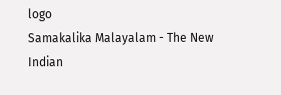logo
Samakalika Malayalam - The New Indian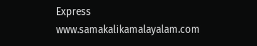Express
www.samakalikamalayalam.com